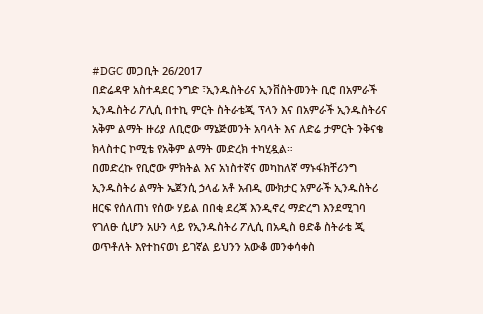#DGC መጋቢት 26/2017
በድሬዳዋ አስተዳደር ንግድ ፣ኢንዱስትሪና ኢንቨስትመንት ቢሮ በአምራች ኢንዱስትሪ ፖሊሲ በተኪ ምርት ስትራቴጂ ፕላን እና በአምራች ኢንዱስትሪና አቅም ልማት ዙሪያ ለቢሮው ማኔጅመንት አባላት እና ለድሬ ታምርት ንቅናቄ ክላስተር ኮሚቴ የአቅም ልማት መድረክ ተካሂዷል።
በመድረኩ የቢሮው ምክትል እና አነስተኛና መካከለኛ ማኑፋክቸሪንግ ኢንዱስትሪ ልማት ኤጀንሲ ኃላፊ አቶ አብዲ ሙክታር አምራች ኢንዱስትሪ ዘርፍ የሰለጠነ የሰው ሃይል በበቂ ደረጃ እንዲኖረ ማድረግ እንደሚገባ የገለፁ ሲሆን አሁን ላይ የኢንዱስትሪ ፖሊሲ በአዲስ ፀድቆ ስትራቴ ጂ ወጥቶለት እየተከናወነ ይገኛል ይህንን አውቆ መንቀሳቀስ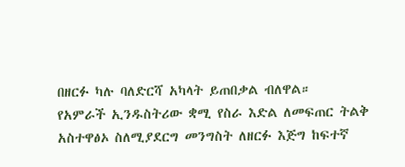በዘርፉ ካሉ ባለድርሻ አካላት ይጠበቃል ብለዋል።
የአምራች ኢንዱስትሪው ቋሚ የስራ እድል ለመፍጠር ትልቅ አስተዋፅኦ ስለሚያደርግ መንግስት ለዘርፉ እጅግ ከፍተኛ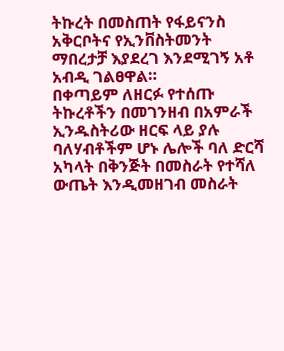ትኩረት በመስጠት የፋይናንስ አቅርቦትና የኢንቨስትመንት ማበረታቻ እያደረገ እንደሚገኝ አቶ አብዲ ገልፀዋል።
በቀጣይም ለዘርፉ የተሰጡ ትኩረቶችን በመገንዘብ በአምራች ኢንዱስትሪው ዘርፍ ላይ ያሉ ባለሃብቶችም ሆኑ ሌሎች ባለ ድርሻ አካላት በቅንጅት በመስራት የተሻለ ውጤት እንዲመዘገብ መስራት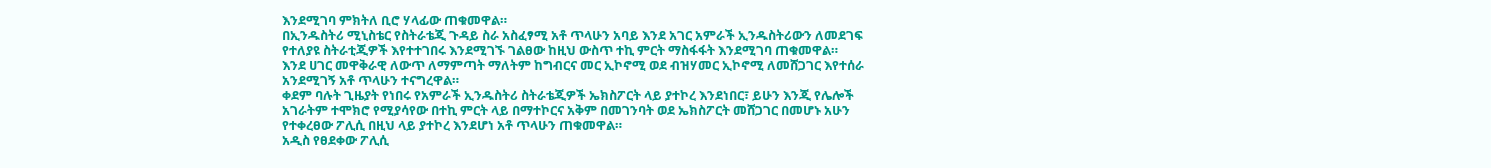እንደሚገባ ምክትለ ቢሮ ሃላፊው ጠቁመዋል።
በኢንዱስትሪ ሚኒስቴር የስትራቴጂ ጉዳይ ስራ አስፈፃሚ አቶ ጥላሁን አባይ እንደ አገር አምራች ኢንዱስትሪውን ለመደገፍ የተለያዩ ስትራቲጂዎች እየተተገበሩ እንደሚገኙ ገልፀው ከዚህ ውስጥ ተኪ ምርት ማስፋፋት እንደሚገባ ጠቁመዋል።
እንደ ሀገር መዋቅራዊ ለውጥ ለማምጣት ማለትም ከግብርና መር ኢኮኖሚ ወደ ብዝሃመር ኢኮኖሚ ለመሸጋገር እየተሰራ አንደሚገኝ አቶ ጥላሁን ተናግረዋል።
ቀደም ባሉት ጊዜያት የነበሩ የአምራች ኢንዱስትሪ ስትራቴጂዎች ኤክስፖርት ላይ ያተኮረ እንደነበር፣ ይሁን እንጂ የሌሎች አገራትም ተሞክሮ የሚያሳየው በተኪ ምርት ላይ በማተኮርና አቅም በመገንባት ወደ ኤክስፖርት መሸጋገር በመሆኑ አሁን የተቀረፀው ፖሊሲ በዚህ ላይ ያተኮረ እንደሆነ አቶ ጥላሁን ጠቁመዋል።
አዲስ የፀደቀው ፖሊሲ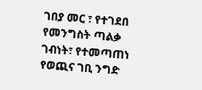ገበያ መር ፣ የተገደበ የመንግስት ጣልቃ ገብነት፣ የተመጣጠነ የወጪና ገቢ ንግድ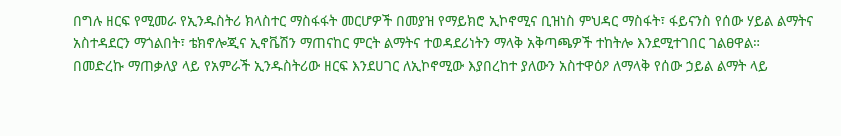በግሉ ዘርፍ የሚመራ የኢንዱስትሪ ክላስተር ማስፋፋት መርሆዎች በመያዝ የማይክሮ ኢኮኖሚና ቢዝነስ ምህዳር ማስፋት፣ ፋይናንስ የሰው ሃይል ልማትና አስተዳደርን ማጎልበት፣ ቴክኖሎጂና ኢኖቬሽን ማጠናከር ምርት ልማትና ተወዳደሪነትን ማላቅ አቅጣጫዎች ተከትሎ እንደሚተገበር ገልፀዋል።
በመድረኩ ማጠቃለያ ላይ የአምራች ኢንዱስትሪው ዘርፍ እንደሀገር ለኢኮኖሚው እያበረከተ ያለውን አስተዋዕዖ ለማላቅ የሰው ኃይል ልማት ላይ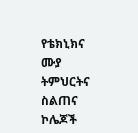የቴክኒክና ሙያ ትምህርትና ስልጠና ኮሌጆች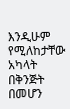እንዲሁም የሚለከታቸው አካላት በቅንጅት በመሆን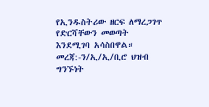የኢንዱስትሪው ዘርፍ ለማረጋገጥ የድርሻቸውን መወጣት እንደሚገባ አሳስበዋል።
መረጃ:-ን/ኢ/ኢ/ቢሮ ህዝብ ግንኙነት